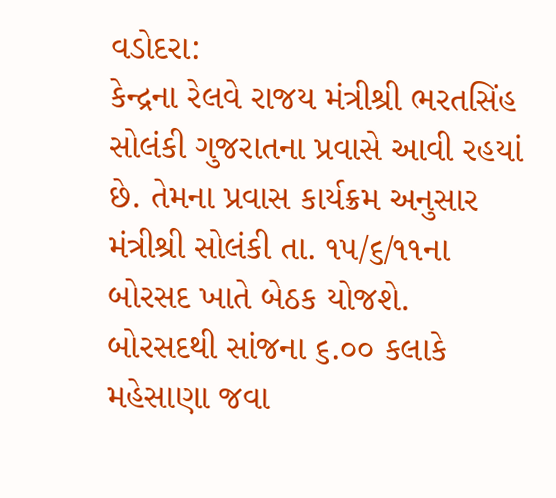વડોદરા:
કેન્દ્રના રેલવે રાજય મંત્રીશ્રી ભરતસિંહ સોલંકી ગુજરાતના પ્રવાસે આવી રહયાં છે. તેમના પ્રવાસ કાર્યક્રમ અનુસાર મંત્રીશ્રી સોલંકી તા. ૧૫/૬/૧૧ના બોરસદ ખાતે બેઠક યોજશે. બોરસદથી સાંજના ૬.૦૦ કલાકે મહેસાણા જવા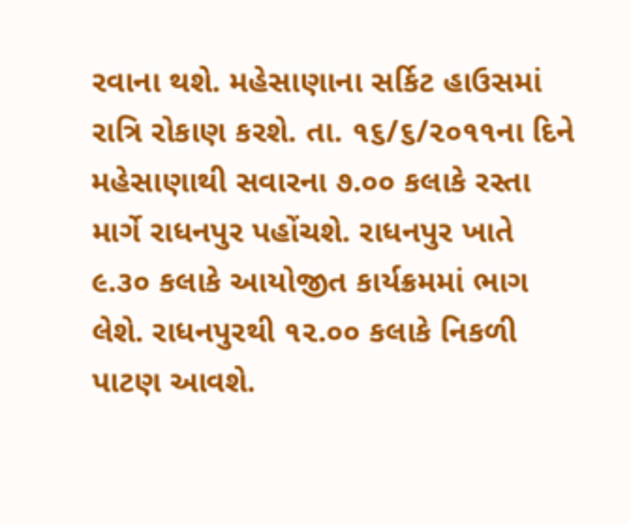રવાના થશે. મહેસાણાના સર્કિટ હાઉસમાં રાત્રિ રોકાણ કરશે. તા. ૧૬/૬/૨૦૧૧ના દિને મહેસાણાથી સવારના ૭.૦૦ કલાકે રસ્તા માર્ગે રાધનપુર પહોંચશે. રાધનપુર ખાતે ૯.૩૦ કલાકે આયોજીત કાર્યક્રમમાં ભાગ લેશે. રાધનપુરથી ૧૨.૦૦ કલાકે નિકળી પાટણ આવશે.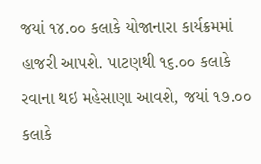જયાં ૧૪.૦૦ કલાકે યોજાનારા કાર્યક્રમમાં હાજરી આપશે. પાટણથી ૧૬.૦૦ કલાકે રવાના થઇ મહેસાણા આવશે, જયાં ૧૭.૦૦ કલાકે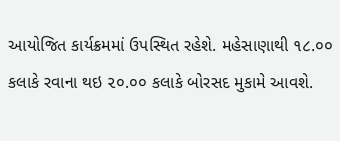આયોજિત કાર્યક્રમમાં ઉપસ્થિત રહેશે. મહેસાણાથી ૧૮.૦૦ કલાકે રવાના થઇ ૨૦.૦૦ કલાકે બોરસદ મુકામે આવશે.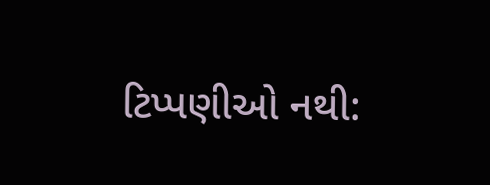ટિપ્પણીઓ નથી: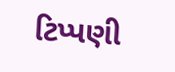ટિપ્પણી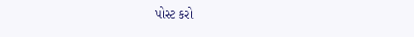પોસ્ટ કરો